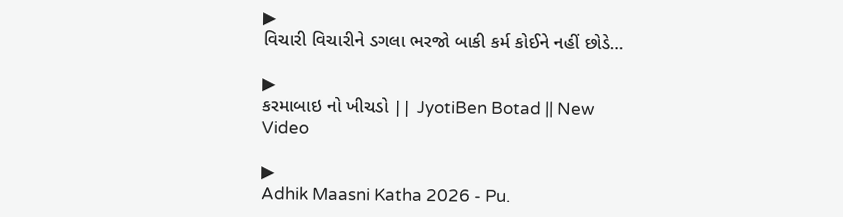▶
વિચારી વિચારીને ડગલા ભરજો બાકી કર્મ કોઈને નહીં છોડે…

▶
કરમાબાઇ નો ખીચડો || JyotiBen Botad || New Video

▶
Adhik Maasni Katha 2026 - Pu.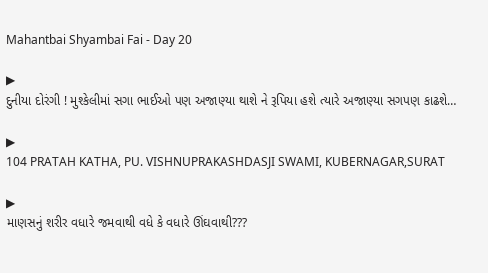Mahantbai Shyambai Fai - Day 20

▶
દુનીયા દોરંગી ! મુશ્કેલીમાં સગા ભાઈઓ પણ અજાણ્યા થાશે ને રૂપિયા હશે ત્યારે અજાણ્યા સગપણ કાઢશે…

▶
104 PRATAH KATHA, PU. VISHNUPRAKASHDASJI SWAMI, KUBERNAGAR,SURAT

▶
માણસનું શરીર વધારે જમવાથી વધે કે વધારે ઊંઘવાથી???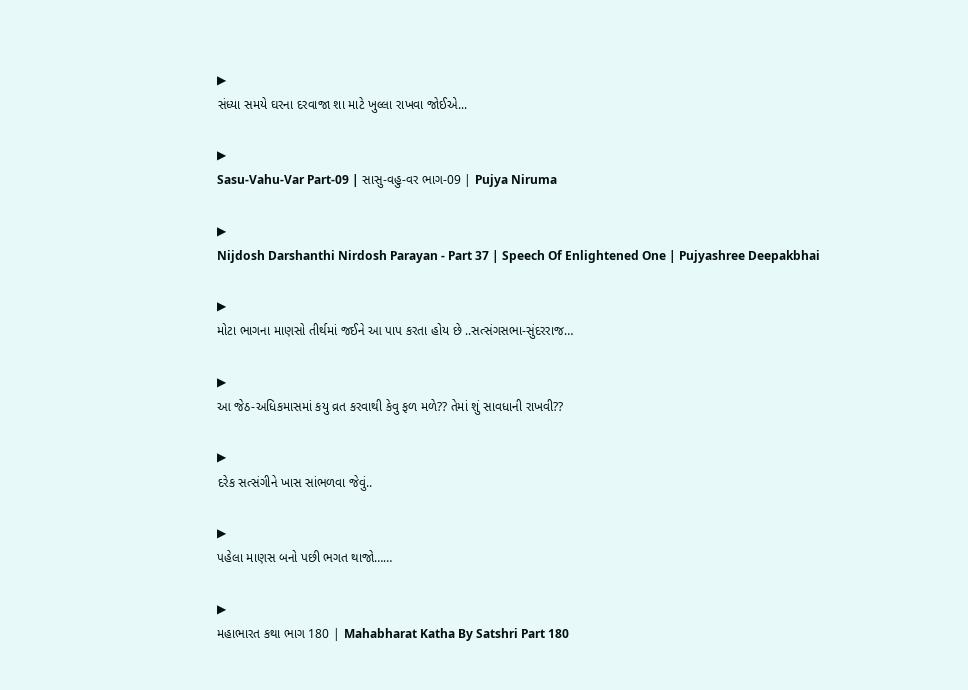▶
સંધ્યા સમયે ઘરના દરવાજા શા માટે ખુલ્લા રાખવા જોઈએ...

▶
Sasu-Vahu-Var Part-09 | સાસુ-વહુ-વર ભાગ-09 | Pujya Niruma

▶
Nijdosh Darshanthi Nirdosh Parayan - Part 37 | Speech Of Enlightened One | Pujyashree Deepakbhai

▶
મોટા ભાગના માણસો તીર્થમાં જઈને આ પાપ કરતા હોય છે ..સત્સંગસભા-સુંદરરાજ…

▶
આ જેઠ-અધિકમાસમાં કયુ વ્રત કરવાથી કેવુ ફળ મળે?? તેમાં શું સાવધાની રાખવી??

▶
દરેક સત્સંગીને ખાસ સાંભળવા જેવું..

▶
પહેલા માણસ બનો પછી ભગત થાજો……

▶
મહાભારત કથા ભાગ 180 | Mahabharat Katha By Satshri Part 180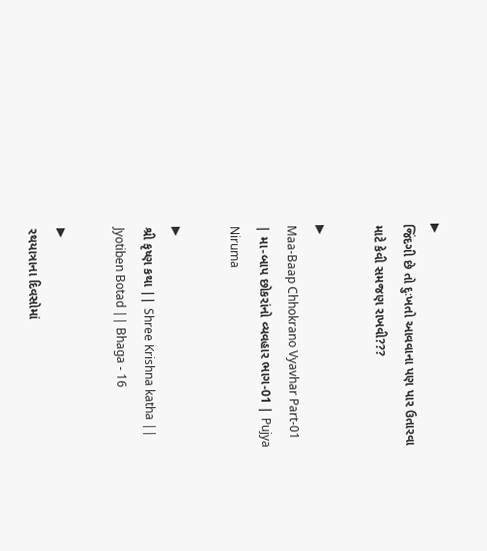▶
જિંદગી છે તો દુઃખતો આવવાના પણ પાર ઉતારવા માટે કેવી સમજણ રાખવી???

▶
Maa-Baap Chhokrano Vyavhar Part-01 | મા-બાપ છોકરાંનો વ્યવહાર ભાગ-01 | Pujya Niruma

▶
શ્રી કૃષ્ણ કથા || Shree Krishna katha || Jyotiben Botad || Bhaga - 16

▶
રથયાત્રાના દિવસોમાં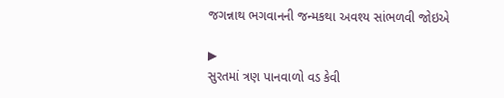જગન્નાથ ભગવાનની જન્મકથા અવશ્ય સાંભળવી જોઇએ

▶
સુરતમાં ત્રણ પાનવાળો વડ કેવી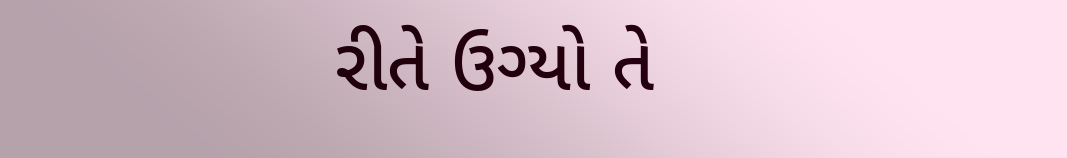રીતે ઉગ્યો તે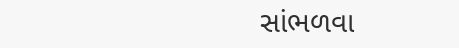સાંભળવા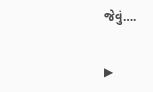જેવું….

▶